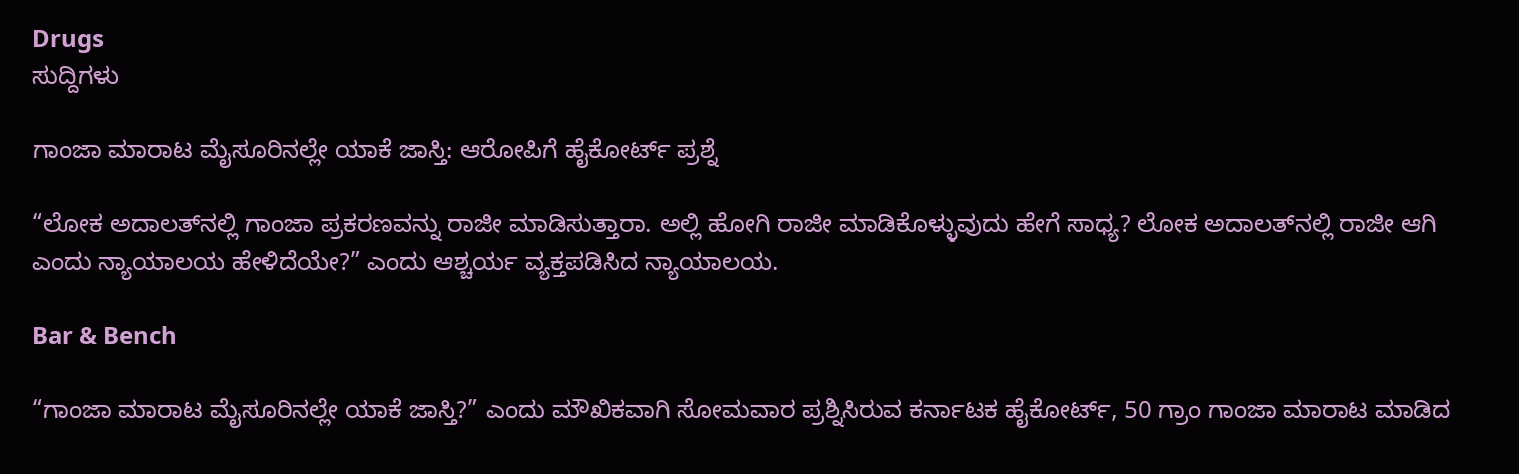Drugs
ಸುದ್ದಿಗಳು

ಗಾಂಜಾ ಮಾರಾಟ ಮೈಸೂರಿನಲ್ಲೇ ಯಾಕೆ ಜಾಸ್ತಿ: ಆರೋಪಿಗೆ ಹೈಕೋರ್ಟ್‌ ಪ್ರಶ್ನೆ

“ಲೋಕ ಅದಾಲತ್‌ನಲ್ಲಿ ಗಾಂಜಾ ಪ್ರಕರಣವನ್ನು ರಾಜೀ ಮಾಡಿಸುತ್ತಾರಾ. ಅಲ್ಲಿ ಹೋಗಿ ರಾಜೀ ಮಾಡಿಕೊಳ್ಳುವುದು ಹೇಗೆ ಸಾಧ್ಯ? ಲೋಕ ಅದಾಲತ್‌ನಲ್ಲಿ ರಾಜೀ ಆಗಿ ಎಂದು ನ್ಯಾಯಾಲಯ ಹೇಳಿದೆಯೇ?” ಎಂದು ಆಶ್ಚರ್ಯ ವ್ಯಕ್ತಪಡಿಸಿದ ನ್ಯಾಯಾಲಯ.

Bar & Bench

“ಗಾಂಜಾ ಮಾರಾಟ ಮೈಸೂರಿನಲ್ಲೇ ಯಾಕೆ ಜಾಸ್ತಿ?” ಎಂದು ಮೌಖಿಕವಾಗಿ ಸೋಮವಾರ ಪ್ರಶ್ನಿಸಿರುವ ಕರ್ನಾಟಕ ಹೈಕೋರ್ಟ್‌, 50 ಗ್ರಾಂ ಗಾಂಜಾ ಮಾರಾಟ ಮಾಡಿದ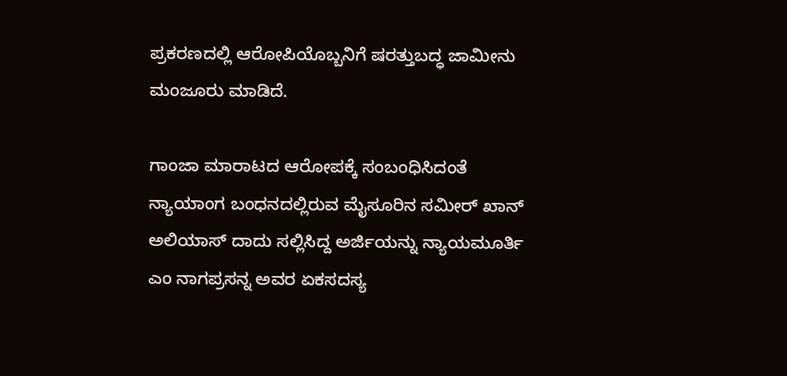ಪ್ರಕರಣದಲ್ಲಿ ಆರೋಪಿಯೊಬ್ಬನಿಗೆ ಷರತ್ತುಬದ್ಧ ಜಾಮೀನು ಮಂಜೂರು ಮಾಡಿದೆ.

ಗಾಂಜಾ ಮಾರಾಟದ ಆರೋಪಕ್ಕೆ ಸಂಬಂಧಿಸಿದಂತೆ ನ್ಯಾಯಾಂಗ ಬಂಧನದಲ್ಲಿರುವ ಮೈಸೂರಿನ ಸಮೀರ್ ಖಾನ್‌ ಅಲಿಯಾಸ್ ದಾದು ಸಲ್ಲಿಸಿದ್ದ ಅರ್ಜಿಯನ್ನು ನ್ಯಾಯಮೂರ್ತಿ ಎಂ ನಾಗಪ್ರಸನ್ನ ಅವರ ಏಕಸದಸ್ಯ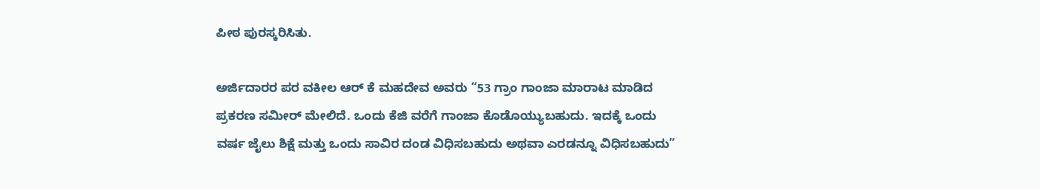ಪೀಠ ಪುರಸ್ಕರಿಸಿತು.

ಅರ್ಜಿದಾರರ ಪರ ವಕೀಲ ಆರ್‌ ಕೆ ಮಹದೇವ ಅವರು “53 ಗ್ರಾಂ ಗಾಂಜಾ ಮಾರಾಟ ಮಾಡಿದ ಪ್ರಕರಣ ಸಮೀರ್‌ ಮೇಲಿದೆ. ಒಂದು ಕೆಜಿ ವರೆಗೆ ಗಾಂಜಾ ಕೊಡೊಯ್ಯುಬಹುದು. ಇದಕ್ಕೆ ಒಂದು ವರ್ಷ ಜೈಲು ಶಿಕ್ಷೆ ಮತ್ತು ಒಂದು ಸಾವಿರ ದಂಡ ವಿಧಿಸಬಹುದು ಅಥವಾ ಎರಡನ್ನೂ ವಿಧಿಸಬಹುದು”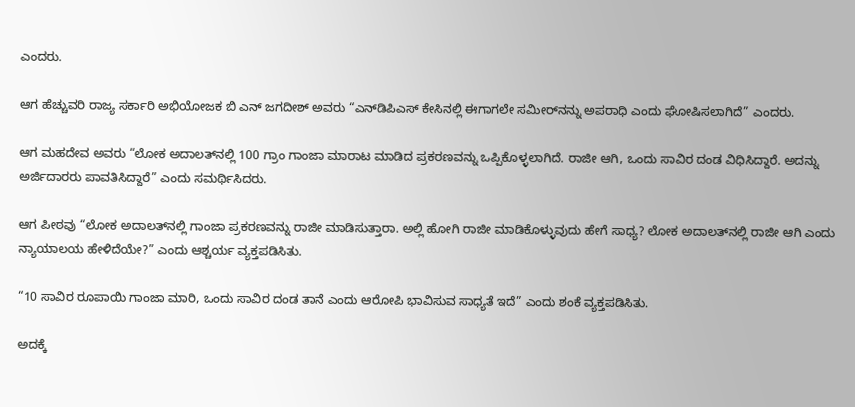ಎಂದರು.

ಆಗ ಹೆಚ್ಚುವರಿ ರಾಜ್ಯ ಸರ್ಕಾರಿ ಅಭಿಯೋಜಕ ಬಿ ಎನ್‌ ಜಗದೀಶ್‌ ಅವರು “ಎನ್‌ಡಿಪಿಎಸ್‌ ಕೇಸಿನಲ್ಲಿ ಈಗಾಗಲೇ ಸಮೀರ್‌ನನ್ನು ಅಪರಾಧಿ ಎಂದು ಘೋಷಿಸಲಾಗಿದೆ” ಎಂದರು.

ಆಗ ಮಹದೇವ ಅವರು “ಲೋಕ ಅದಾಲತ್‌ನಲ್ಲಿ 100 ಗ್ರಾಂ ಗಾಂಜಾ ಮಾರಾಟ ಮಾಡಿದ ಪ್ರಕರಣವನ್ನು ಒಪ್ಪಿಕೊಳ್ಳಲಾಗಿದೆ. ರಾಜೀ ಆಗಿ, ಒಂದು ಸಾವಿರ ದಂಡ ವಿಧಿಸಿದ್ದಾರೆ. ಅದನ್ನು ಅರ್ಜಿದಾರರು ಪಾವತಿಸಿದ್ದಾರೆ” ಎಂದು ಸಮರ್ಥಿಸಿದರು.

ಆಗ ಪೀಠವು “ಲೋಕ ಅದಾಲತ್‌ನಲ್ಲಿ ಗಾಂಜಾ ಪ್ರಕರಣವನ್ನು ರಾಜೀ ಮಾಡಿಸುತ್ತಾರಾ. ಅಲ್ಲಿ ಹೋಗಿ ರಾಜೀ ಮಾಡಿಕೊಳ್ಳುವುದು ಹೇಗೆ ಸಾಧ್ಯ? ಲೋಕ ಅದಾಲತ್‌ನಲ್ಲಿ ರಾಜೀ ಆಗಿ ಎಂದು ನ್ಯಾಯಾಲಯ ಹೇಳಿದೆಯೇ?” ಎಂದು ಆಶ್ಚರ್ಯ ವ್ಯಕ್ತಪಡಿಸಿತು.

“10 ಸಾವಿರ ರೂಪಾಯಿ ಗಾಂಜಾ ಮಾರಿ, ಒಂದು ಸಾವಿರ ದಂಡ ತಾನೆ ಎಂದು ಆರೋಪಿ ಭಾವಿಸುವ ಸಾಧ್ಯತೆ ಇದೆ” ಎಂದು ಶಂಕೆ ವ್ಯಕ್ತಪಡಿಸಿತು.

ಅದಕ್ಕೆ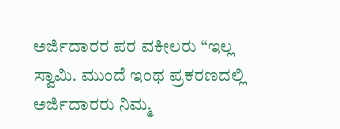ಅರ್ಜಿದಾರರ ಪರ ವಕೀಲರು “ಇಲ್ಲ ಸ್ವಾಮಿ. ಮುಂದೆ ಇಂಥ ಪ್ರಕರಣದಲ್ಲಿ ಅರ್ಜಿದಾರರು ನಿಮ್ಮ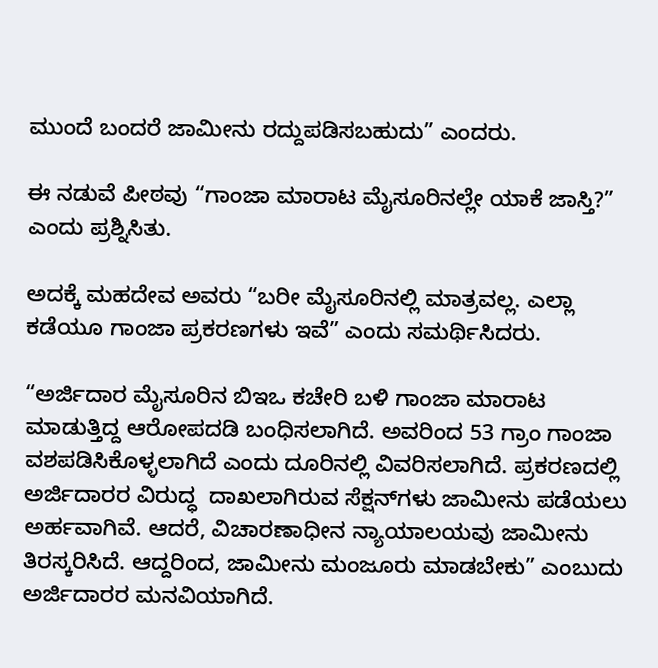ಮುಂದೆ ಬಂದರೆ ಜಾಮೀನು ರದ್ದುಪಡಿಸಬಹುದು” ಎಂದರು.

ಈ ನಡುವೆ ಪೀಠವು “ಗಾಂಜಾ ಮಾರಾಟ ಮೈಸೂರಿನಲ್ಲೇ ಯಾಕೆ ಜಾಸ್ತಿ?” ಎಂದು ಪ್ರಶ್ನಿಸಿತು.

ಅದಕ್ಕೆ ಮಹದೇವ ಅವರು “ಬರೀ ಮೈಸೂರಿನಲ್ಲಿ ಮಾತ್ರವಲ್ಲ. ಎಲ್ಲಾ ಕಡೆಯೂ ಗಾಂಜಾ ಪ್ರಕರಣಗಳು ಇವೆ” ಎಂದು ಸಮರ್ಥಿಸಿದರು.

“ಅರ್ಜಿದಾರ ಮೈಸೂರಿನ ಬಿಇಒ ಕಚೇರಿ ಬಳಿ ಗಾಂಜಾ ಮಾರಾಟ ಮಾಡುತ್ತಿದ್ದ ಆರೋಪದಡಿ ಬಂಧಿಸಲಾಗಿದೆ. ಅವರಿಂದ 53 ಗ್ರಾಂ ಗಾಂಜಾ ವಶಪಡಿಸಿಕೊಳ್ಳಲಾಗಿದೆ ಎಂದು ದೂರಿನಲ್ಲಿ ವಿವರಿಸಲಾಗಿದೆ. ಪ್ರಕರಣದಲ್ಲಿ ಅರ್ಜಿದಾರರ ವಿರುದ್ಧ  ದಾಖಲಾಗಿರುವ ಸೆಕ್ಷನ್‌ಗಳು ಜಾಮೀನು ಪಡೆಯಲು ಅರ್ಹವಾಗಿವೆ. ಆದರೆ, ವಿಚಾರಣಾಧೀನ ನ್ಯಾಯಾಲಯವು ಜಾಮೀನು ತಿರಸ್ಕರಿಸಿದೆ. ಆದ್ದರಿಂದ, ಜಾಮೀನು ಮಂಜೂರು ಮಾಡಬೇಕು” ಎಂಬುದು ಅರ್ಜಿದಾರರ ಮನವಿಯಾಗಿದೆ.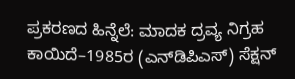ಪ್ರಕರಣದ ಹಿನ್ನೆಲೆ: ಮಾದಕ ದ್ರವ್ಯ ನಿಗ್ರಹ ಕಾಯಿದೆ–1985ರ (ಎನ್‌ಡಿಪಿಎಸ್‌) ಸೆಕ್ಷನ್‌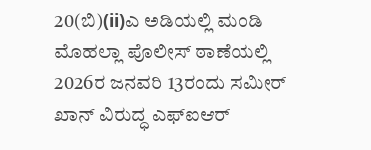20(ಬಿ)(ii)ಎ ಅಡಿಯಲ್ಲಿ ಮಂಡಿ ಮೊಹಲ್ಲಾ ಪೊಲೀಸ್‌ ಠಾಣೆಯಲ್ಲಿ 2026ರ ಜನವರಿ 13ರಂದು ಸಮೀರ್‌ ಖಾನ್‌ ವಿರುದ್ಧ ಎಫ್‌ಐಆರ್‌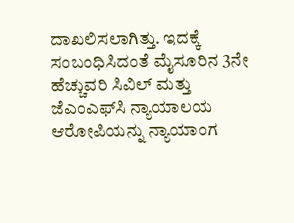ದಾಖಲಿಸಲಾಗಿತ್ತು. ಇದಕ್ಕೆ ಸಂಬಂಧಿಸಿದಂತೆ ಮೈಸೂರಿನ 3ನೇ ಹೆಚ್ಚುವರಿ ಸಿವಿಲ್‌ ಮತ್ತು ಜೆಎಂಎಫ್‌ಸಿ ನ್ಯಾಯಾಲಯ ಆರೋಪಿಯನ್ನು ನ್ಯಾಯಾಂಗ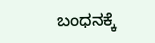ಬಂಧನಕ್ಕೆ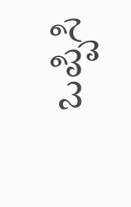ಒಪ್ಪಿಸಿ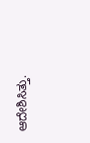ಆದೇಶಿಸಿತ್ತು.